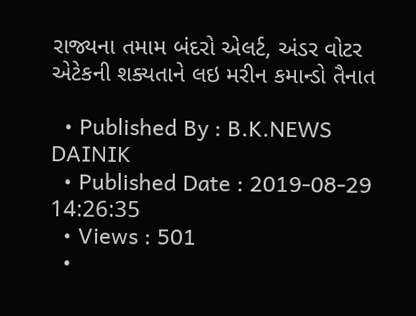રાજ્યના તમામ બંદરો એલર્ટ, અંડર વોટર એટેકની શક્યતાને લઇ મરીન કમાન્ડો તૈનાત

  • Published By : B.K.NEWS DAINIK
  • Published Date : 2019-08-29 14:26:35
  • Views : 501
  •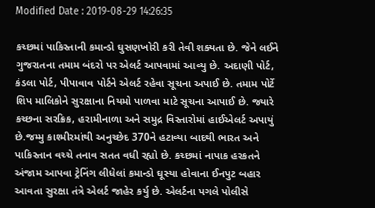Modified Date : 2019-08-29 14:26:35

કચ્છમાં પાકિસ્તાની કમાન્ડો ઘુસણખોરી કરી તેવી શક્યતા છે. જેને લઈને ગુજરાતના તમામ બંદરો પર એલર્ટ આપવામાં આવ્યુ છે. અદાણી પોર્ટ, કંડલા પોર્ટ, પીપાવાવ પોર્ટને એલર્ટ રહેવા સૂચના અપાઈ છે. તમામ પોર્ટે શિપ માલિકોને સુરક્ષાના નિયમો પાળવા માટે સૂચના આપાઈ છે. જ્યારે કચ્છના સરક્રિક, હરામીનાળા અને સમુદ્ર વિસ્તારોમાં હાઈએલર્ટ અપાયું છે.જમ્મુ કાશ્મીરમાંથી અનુચ્છેદ 370ને હટાવ્યા બાદથી ભારત અને પાકિસ્તાન વચ્ચે તનાવ સતત વધી રહ્યો છે. કચ્છમાં નાપાક હરકતને અંજામ આપવા ટ્રેનિંગ લીધેલાં કમાન્ડો ઘૂસ્યા હોવાના ઈનપુટ બહાર આવતા સુરક્ષા તંત્રે એલર્ટ જાહેર કર્યુ છે. એલર્ટના પગલે પોલીસે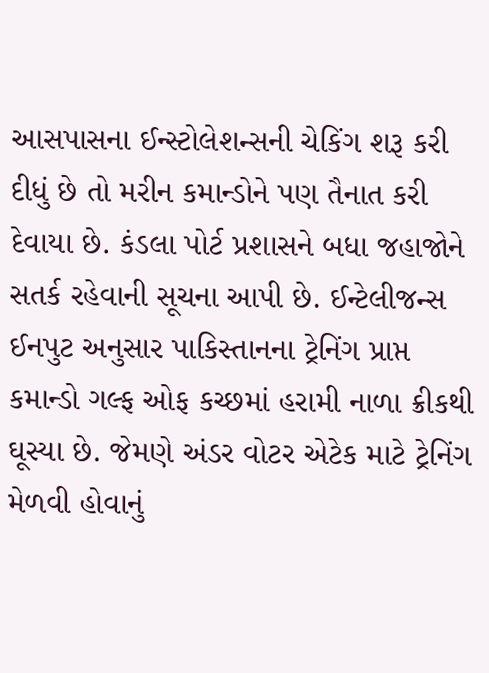આસપાસના ઈન્સ્ટોલેશન્સની ચેકિંગ શરૂ કરી દીધું છે તો મરીન કમાન્ડોને પણ તૈનાત કરી દેવાયા છે. કંડલા પોર્ટ પ્રશાસને બધા જહાજોને સતર્ક રહેવાની સૂચના આપી છે. ઈન્ટેલીજન્સ ઈનપુટ અનુસાર પાકિસ્તાનના ટ્રેનિંગ પ્રાપ્ત કમાન્ડો ગલ્ફ ઓફ કચ્છમાં હરામી નાળા ક્રીકથી ઘૂસ્યા છે. જેમણે અંડર વોટર એટેક માટે ટ્રેનિંગ મેળવી હોવાનું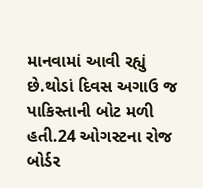માનવામાં આવી રહ્યું છે.થોડાં દિવસ અગાઉ જ પાકિસ્તાની બોટ મળી હતી.24 ઓગસ્ટના રોજ બોર્ડર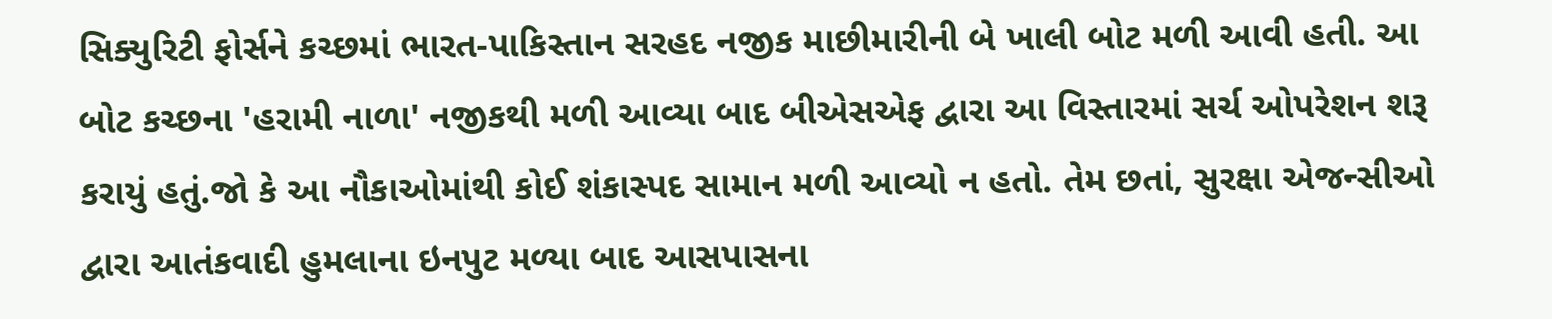સિક્યુરિટી ફોર્સને કચ્છમાં ભારત-પાકિસ્તાન સરહદ નજીક માછીમારીની બે ખાલી બોટ મળી આવી હતી. આ બોટ કચ્છના 'હરામી નાળા' નજીકથી મળી આવ્યા બાદ બીએસએફ દ્વારા આ વિસ્તારમાં સર્ચ ઓપરેશન શરૂ કરાયું હતું.જો કે આ નૌકાઓમાંથી કોઈ શંકાસ્પદ સામાન મળી આવ્યો ન હતો. તેમ છતાં, સુરક્ષા એજન્સીઓ દ્વારા આતંકવાદી હુમલાના ઇનપુટ મળ્યા બાદ આસપાસના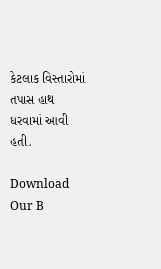કેટલાક વિસ્તારોમાં તપાસ હાથ ધરવામાં આવી હતી.

Download Our B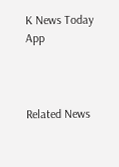K News Today App



Related News